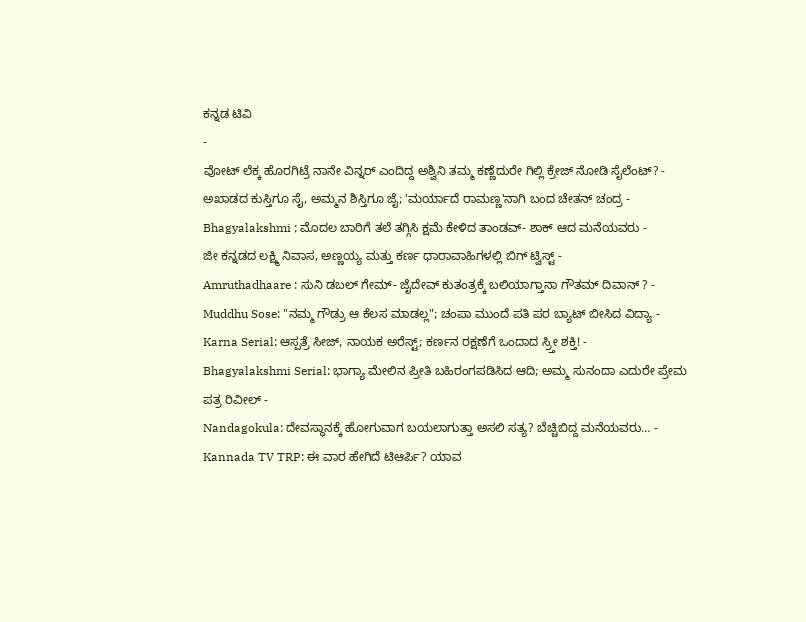ಕನ್ನಡ ಟಿವಿ
-
ವೋಟ್ ಲೆಕ್ಕ ಹೊರಗಿಟ್ರೆ ನಾನೇ ವಿನ್ನರ್ ಎಂದಿದ್ದ ಅಶ್ವಿನಿ ತಮ್ಮ ಕಣ್ಣೆದುರೇ ಗಿಲ್ಲಿ ಕ್ರೇಜ್ ನೋಡಿ ಸೈಲೆಂಟ್? -
ಅಖಾಡದ ಕುಸ್ತಿಗೂ ಸೈ, ಅಮ್ಮನ ಶಿಸ್ತಿಗೂ ಜೈ; 'ಮರ್ಯಾದೆ ರಾಮಣ್ಣ'ನಾಗಿ ಬಂದ ಚೇತನ್ ಚಂದ್ರ -
Bhagyalakshmi ; ಮೊದಲ ಬಾರಿಗೆ ತಲೆ ತಗ್ಗಿಸಿ ಕ್ಷಮೆ ಕೇಳಿದ ತಾಂಡವ್- ಶಾಕ್ ಆದ ಮನೆಯವರು -
ಜೀ ಕನ್ನಡದ ಲಕ್ಷ್ಮಿ ನಿವಾಸ, ಅಣ್ಣಯ್ಯ ಮತ್ತು ಕರ್ಣ ಧಾರಾವಾಹಿಗಳಲ್ಲಿ ಬಿಗ್ ಟ್ವಿಸ್ಟ್ -
Amruthadhaare : ಸುನಿ ಡಬಲ್ ಗೇಮ್- ಜೈದೇವ್ ಕುತಂತ್ರಕ್ಕೆ ಬಲಿಯಾಗ್ತಾನಾ ಗೌತಮ್ ದಿವಾನ್ ? -
Muddhu Sose: "ನಮ್ಮ ಗೌಡ್ರು ಆ ಕೆಲಸ ಮಾಡಲ್ಲ"; ಚಂಪಾ ಮುಂದೆ ಪತಿ ಪರ ಬ್ಯಾಟ್ ಬೀಸಿದ ವಿದ್ಯಾ -
Karna Serial: ಆಸ್ಪತ್ರೆ ಸೀಜ್, ನಾಯಕ ಅರೆಸ್ಟ್; ಕರ್ಣನ ರಕ್ಷಣೆಗೆ ಒಂದಾದ ಸ್ರ್ತೀ ಶಕ್ತಿ! -
Bhagyalakshmi Serial: ಭಾಗ್ಯಾ ಮೇಲಿನ ಪ್ರೀತಿ ಬಹಿರಂಗಪಡಿಸಿದ ಆದಿ; ಅಮ್ಮ ಸುನಂದಾ ಎದುರೇ ಪ್ರೇಮ ಪತ್ರ ರಿವೀಲ್ -
Nandagokula: ದೇವಸ್ಥಾನಕ್ಕೆ ಹೋಗುವಾಗ ಬಯಲಾಗುತ್ತಾ ಅಸಲಿ ಸತ್ಯ? ಬೆಚ್ಚಿಬಿದ್ದ ಮನೆಯವರು… -
Kannada TV TRP: ಈ ವಾರ ಹೇಗಿದೆ ಟಿಆರ್ಪಿ? ಯಾವ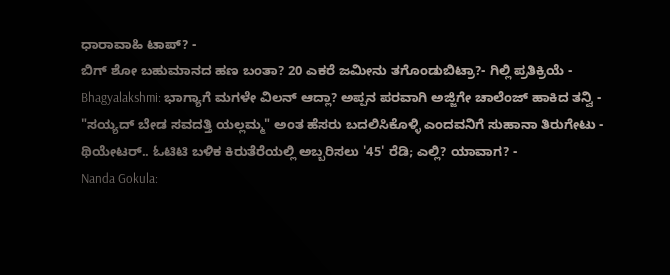ಧಾರಾವಾಹಿ ಟಾಪ್? -
ಬಿಗ್ ಶೋ ಬಹುಮಾನದ ಹಣ ಬಂತಾ? 20 ಎಕರೆ ಜಮೀನು ತಗೊಂಡುಬಿಟ್ರಾ?- ಗಿಲ್ಲಿ ಪ್ರತಿಕ್ರಿಯೆ -
Bhagyalakshmi: ಭಾಗ್ಯಾಗೆ ಮಗಳೇ ವಿಲನ್ ಆದ್ಲಾ? ಅಪ್ಪನ ಪರವಾಗಿ ಅಜ್ಜಿಗೇ ಚಾಲೆಂಜ್ ಹಾಕಿದ ತನ್ವಿ -
"ಸಯ್ಯದ್ ಬೇಡ ಸವದತ್ತಿ ಯಲ್ಲಮ್ಮ" ಅಂತ ಹೆಸರು ಬದಲಿಸಿಕೊಳ್ಳಿ ಎಂದವನಿಗೆ ಸುಹಾನಾ ತಿರುಗೇಟು -
ಥಿಯೇಟರ್.. ಓಟಿಟಿ ಬಳಿಕ ಕಿರುತೆರೆಯಲ್ಲಿ ಅಬ್ಬರಿಸಲು '45' ರೆಡಿ; ಎಲ್ಲಿ? ಯಾವಾಗ? -
Nanda Gokula: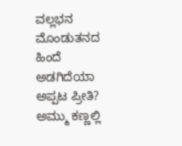ವಲ್ಲಭನ ಮೊಂಡುತನದ ಹಿಂದೆ ಅಡಗಿದೆಯಾ ಅಪ್ಪಟ ಪ್ರೀತಿ? ಅಮ್ಮು ಕಣ್ಣಲ್ಲಿ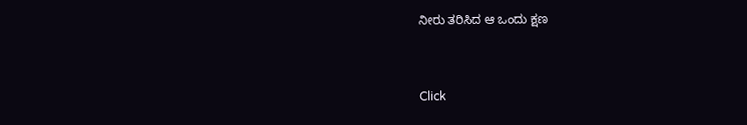ನೀರು ತರಿಸಿದ ಆ ಒಂದು ಕ್ಷಣ


Click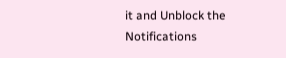it and Unblock the Notifications